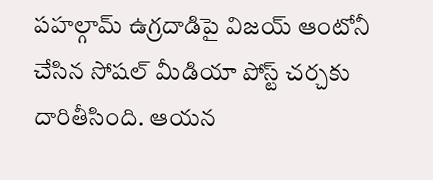పహల్గామ్ ఉగ్రదాడిపై విజయ్ ఆంటోనీ చేసిన సోషల్ మీడియా పోస్ట్ చర్చకు దారితీసింది. ఆయన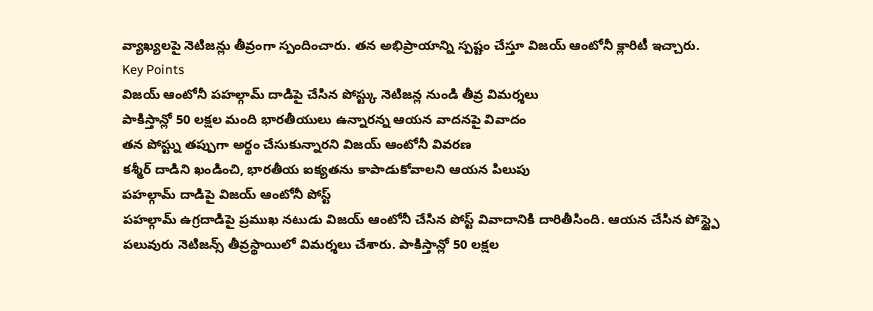వ్యాఖ్యలపై నెటిజన్లు తీవ్రంగా స్పందించారు. తన అభిప్రాయాన్ని స్పష్టం చేస్తూ విజయ్ ఆంటోనీ క్లారిటీ ఇచ్చారు.
Key Points
విజయ్ ఆంటోనీ పహల్గామ్ దాడిపై చేసిన పోస్ట్కు నెటిజన్ల నుండి తీవ్ర విమర్శలు
పాకిస్తాన్లో 50 లక్షల మంది భారతీయులు ఉన్నారన్న ఆయన వాదనపై వివాదం
తన పోస్ట్ను తప్పుగా అర్థం చేసుకున్నారని విజయ్ ఆంటోనీ వివరణ
కశ్మీర్ దాడిని ఖండించి, భారతీయ ఐక్యతను కాపాడుకోవాలని ఆయన పిలుపు
పహల్గామ్ దాడిపై విజయ్ ఆంటోనీ పోస్ట్
పహల్గామ్ ఉగ్రదాడిపై ప్రముఖ నటుడు విజయ్ ఆంటోనీ చేసిన పోస్ట్ వివాదానికి దారితీసింది. ఆయన చేసిన పోస్ట్పై పలువురు నెటిజన్స్ తీవ్రస్థాయిలో విమర్శలు చేశారు. పాకిస్తాన్లో 50 లక్షల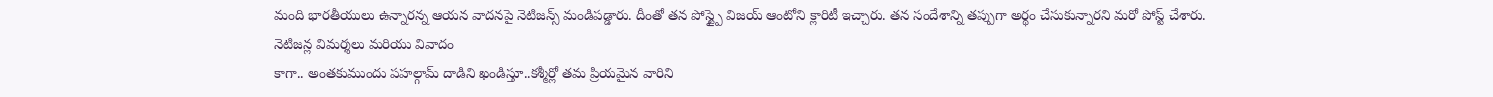మంది భారతీయులు ఉన్నారన్న ఆయన వాదనపై నెటిజన్స్ మండిపడ్డారు. దీంతో తన పోస్ట్పై విజయ్ ఆంటోని క్లారిటీ ఇచ్చారు. తన సందేశాన్ని తప్పుగా అర్థం చేసుకున్నారని మరో పోస్ట్ చేశారు.
నెటిజన్ల విమర్శలు మరియు వివాదం
కాగా.. అంతకుముందు పహల్గామ్ దాడిని ఖండిస్తూ..కశ్మీర్లో తమ ప్రియమైన వారిని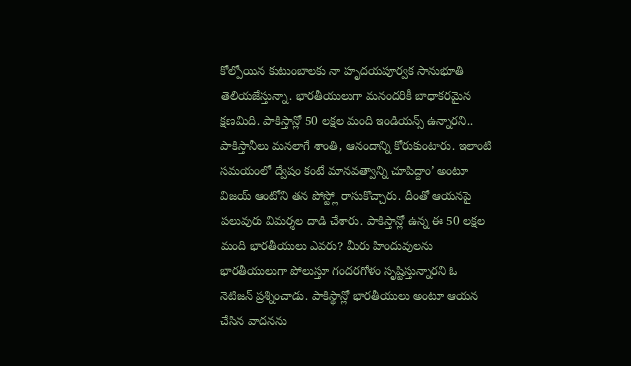కోల్పోయిన కుటుంబాలకు నా హృదయపూర్వక సానుభూతి తెలియజేస్తున్నా. భారతీయులుగా మనందరికీ బాధాకరమైన క్షణమిది. పాకిస్తాన్లో 50 లక్షల మంది ఇండియన్స్ ఉన్నారని.. పాకిస్తానీలు మనలాగే శాంతి, ఆనందాన్ని కోరుకుంటారు. ఇలాంటి సమయంలో ద్వేషం కంటే మానవత్వాన్ని చూపిద్దాం’ అంటూ విజయ్ ఆంటోని తన పోస్ట్లో రాసుకొచ్చారు. దీంతో ఆయనపై పలువురు విమర్శల దాడి చేశారు. పాకిస్తాన్లో ఉన్న ఈ 50 లక్షల మంది భారతీయులు ఎవరు? మీరు హిందువులను భారతీయులుగా పోలుస్తూ గందరగోళం సృష్టిస్తున్నారని ఓ నెటిజన్ ప్రశ్నించాడు. పాకిస్థాన్లో భారతీయులు అంటూ ఆయన చేసిన వాదనను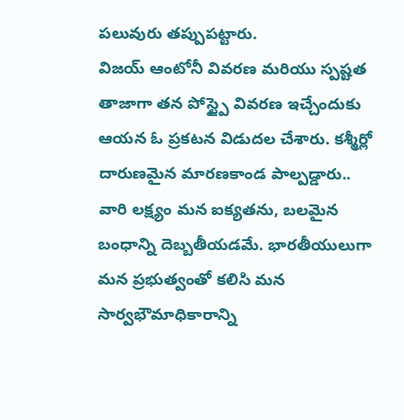పలువురు తప్పుపట్టారు.
విజయ్ ఆంటోనీ వివరణ మరియు స్పష్టత
తాజాగా తన పోస్ట్పై వివరణ ఇచ్చేందుకు ఆయన ఓ ప్రకటన విడుదల చేశారు. కశ్మీర్లో దారుణమైన మారణకాండ పాల్పడ్డారు.. వారి లక్ష్యం మన ఐక్యతను, బలమైన బంధాన్ని దెబ్బతీయడమే. భారతీయులుగా మన ప్రభుత్వంతో కలిసి మన సార్వభౌమాధికారాన్ని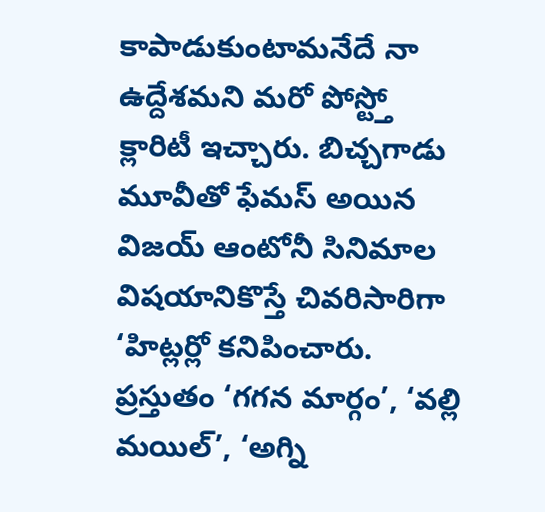కాపాడుకుంటామనేదే నా ఉద్దేశమని మరో పోస్ట్తో క్లారిటీ ఇచ్చారు. బిచ్చగాడు మూవీతో ఫేమస్ అయిన విజయ్ ఆంటోనీ సినిమాల విషయానికొస్తే చివరిసారిగా ‘హిట్లర్లో కనిపించారు. ప్రస్తుతం ‘గగన మార్గం’, ‘వల్లి మయిల్’, ‘అగ్ని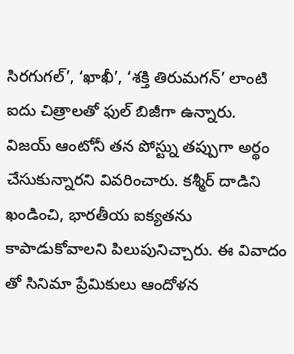సిరగుగల్’, ‘ఖాఖీ’, ‘శక్తి తిరుమగన్’ లాంటి ఐదు చిత్రాలతో ఫుల్ బిజీగా ఉన్నారు.
విజయ్ ఆంటోనీ తన పోస్ట్ను తప్పుగా అర్థం చేసుకున్నారని వివరించారు. కశ్మీర్ దాడిని ఖండించి, భారతీయ ఐక్యతను కాపాడుకోవాలని పిలుపునిచ్చారు. ఈ వివాదం తో సినిమా ప్రేమికులు ఆందోళన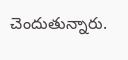చెందుతున్నారు.